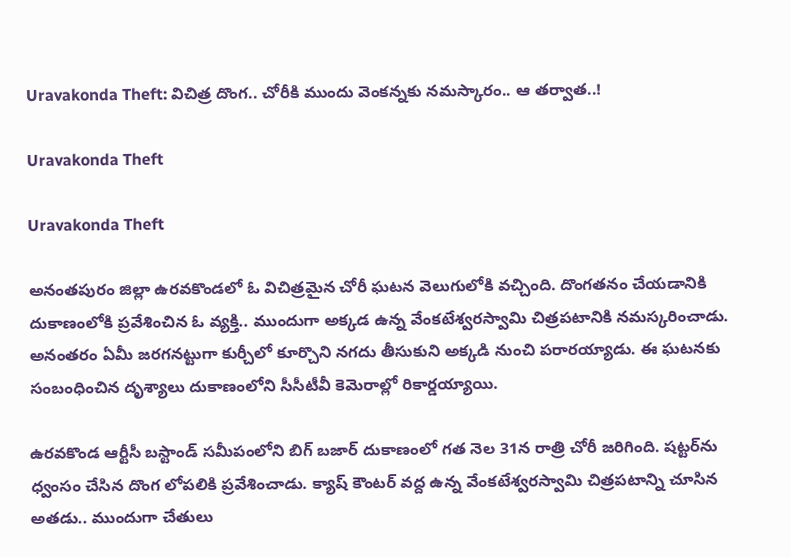Uravakonda Theft: విచిత్ర దొంగ.. చోరీకి ముందు వెంకన్నకు నమస్కారం.. ఆ తర్వాత..!

Uravakonda Theft

Uravakonda Theft

అనంతపురం జిల్లా ఉరవకొండలో ఓ విచిత్రమైన చోరీ ఘటన వెలుగులోకి వచ్చింది. దొంగతనం చేయడానికి దుకాణంలోకి ప్రవేశించిన ఓ వ్యక్తి.. ముందుగా అక్కడ ఉన్న వేంకటేశ్వరస్వామి చిత్రపటానికి నమస్కరించాడు. అనంతరం ఏమీ జరగనట్టుగా కుర్చీలో కూర్చొని నగదు తీసుకుని అక్కడి నుంచి పరారయ్యాడు. ఈ ఘటనకు సంబంధించిన దృశ్యాలు దుకాణంలోని సీసీటీవీ కెమెరాల్లో రికార్డయ్యాయి.

ఉరవకొండ ఆర్టీసీ బస్టాండ్ సమీపంలోని బిగ్ బజార్ దుకాణంలో గత నెల 31న రాత్రి చోరీ జరిగింది. షట్టర్‌ను ధ్వంసం చేసిన దొంగ లోపలికి ప్రవేశించాడు. క్యాష్ కౌంటర్ వద్ద ఉన్న వేంకటేశ్వరస్వామి చిత్రపటాన్ని చూసిన అతడు.. ముందుగా చేతులు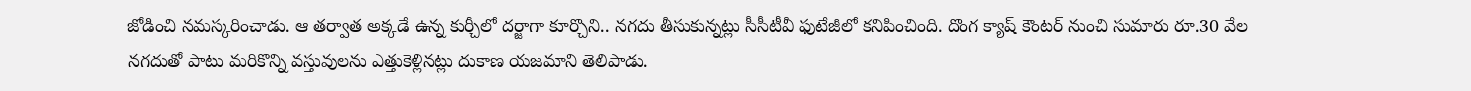జోడించి నమస్కరించాడు. ఆ తర్వాత అక్కడే ఉన్న కుర్చీలో దర్జాగా కూర్చొని.. నగదు తీసుకున్నట్లు సీసీటీవీ ఫుటేజీలో కనిపించింది. దొంగ క్యాష్ కౌంటర్ నుంచి సుమారు రూ.30 వేల నగదుతో పాటు మరికొన్ని వస్తువులను ఎత్తుకెళ్లినట్లు దుకాణ యజమాని తెలిపాడు.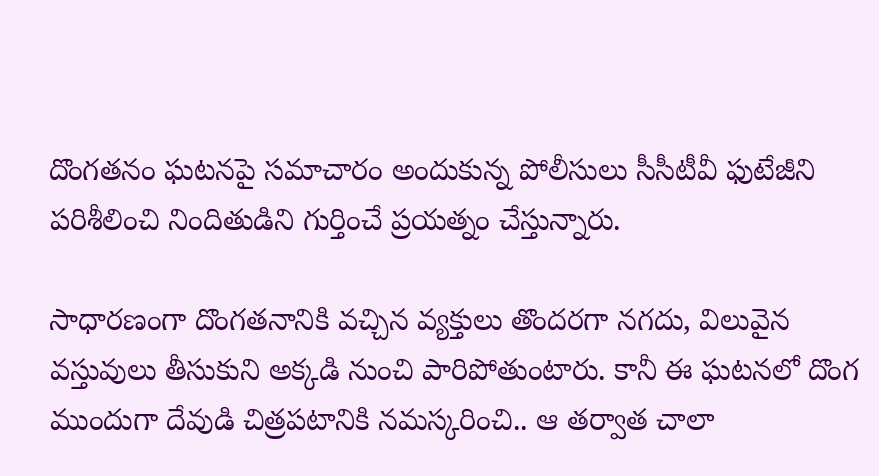దొంగతనం ఘటనపై సమాచారం అందుకున్న పోలీసులు సీసీటీవీ ఫుటేజీని పరిశీలించి నిందితుడిని గుర్తించే ప్రయత్నం చేస్తున్నారు.

సాధారణంగా దొంగతనానికి వచ్చిన వ్యక్తులు తొందరగా నగదు, విలువైన వస్తువులు తీసుకుని అక్కడి నుంచి పారిపోతుంటారు. కానీ ఈ ఘటనలో దొంగ ముందుగా దేవుడి చిత్రపటానికి నమస్కరించి.. ఆ తర్వాత చాలా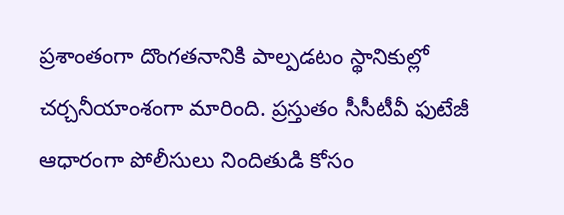ప్రశాంతంగా దొంగతనానికి పాల్పడటం స్థానికుల్లో చర్చనీయాంశంగా మారింది. ప్రస్తుతం సీసీటీవీ ఫుటేజీ ఆధారంగా పోలీసులు నిందితుడి కోసం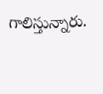గాలిస్తున్నారు.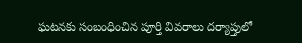ఘటనకు సంబంధించిన పూర్తి వివరాలు దర్యాప్తులో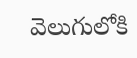వెలుగులోకి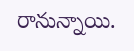రానున్నాయి.